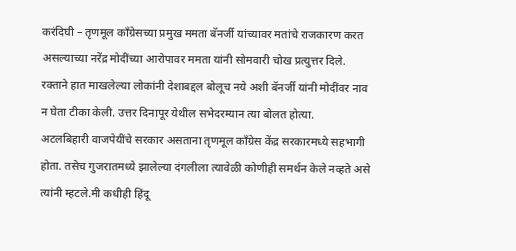करंदिघी – तृणमूल काँग्रेसच्या प्रमुख ममता बॅनर्जी यांच्यावर मतांचे राजकारण करत असल्याच्या नरेंद्र मोदींच्या आरोपावर ममता यांनी सोमवारी चोख प्रत्युत्तर दिले. रक्ताने हात माखलेल्या लोकांनी देशाबद्दल बोलूच नये अशी बॅनर्जी यांनी मोदींवर नाव न घेता टीका केली. उत्तर दिनापूर येथील सभेदरम्यान त्या बोलत होत्या.
अटलबिहारी वाजपेयींचे सरकार असताना तृणमूल काँग्रेस केंद्र सरकारमध्ये सहभागी होता. तसेच गुजरातमध्ये झालेल्या दंगलीला त्यावेळी कोणीही समर्थन केले नव्हते असे त्यांनी म्हटले.मी कधीही हिंदू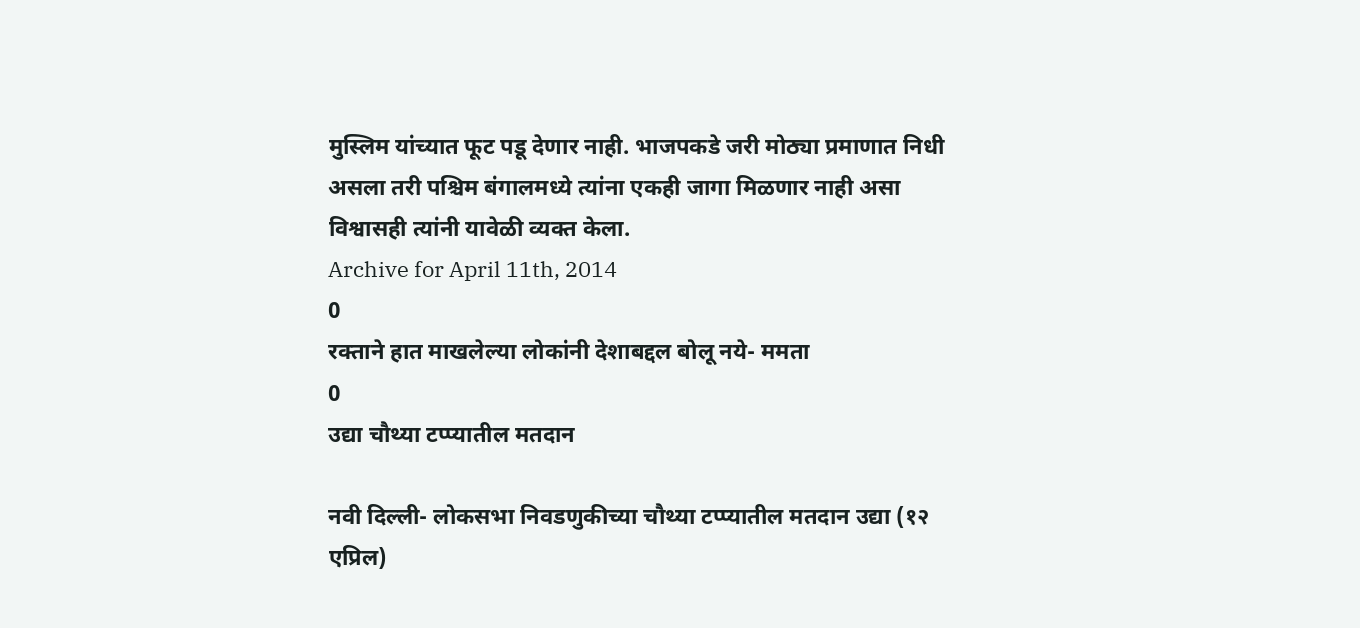मुस्लिम यांच्यात फूट पडू देणार नाही. भाजपकडे जरी मोठ्या प्रमाणात निधी असला तरी पश्चिम बंगालमध्ये त्यांना एकही जागा मिळणार नाही असा विश्वासही त्यांनी यावेळी व्यक्त केला.
Archive for April 11th, 2014
0
रक्ताने हात माखलेल्या लोकांनी देशाबद्दल बोलू नये- ममता
0
उद्या चौथ्या टप्प्यातील मतदान

नवी दिल्ली- लोकसभा निवडणुकीच्या चौथ्या टप्प्यातील मतदान उद्या (१२ एप्रिल)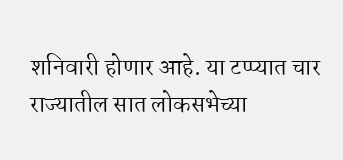शनिवारी होणार आहे. या टप्प्यात चार राज्यातील सात लोकसभेच्या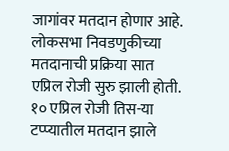जागांवर मतदान होणार आहे.
लोकसभा निवडणुकीच्या मतदानाची प्रक्रिया सात एप्रिल रोजी सुरु झाली होती. १० एप्रिल रोजी तिस-या टप्प्यातील मतदान झाले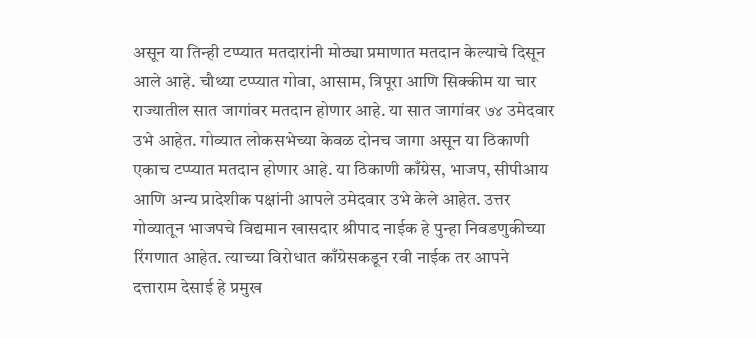असून या तिन्ही टप्प्यात मतदारांनी मोठ्या प्रमाणात मतदान केल्याचे दिसून आले आहे. चौथ्या टप्प्यात गोवा, आसाम, त्रिपूरा आणि सिक्कीम या चार राज्यातील सात जागांवर मतदान होणार आहे. या सात जागांवर ७४ उमेदवार उभे आहेत. गोव्यात लोकसभेच्या केवळ दोनच जागा असून या ठिकाणी एकाच टप्प्यात मतदान होणार आहे. या ठिकाणी काँग्रेस, भाजप, सीपीआय आणि अन्य प्रादेशीक पक्षांनी आपले उमेदवार उभे केले आहेत. उत्तर गोव्यातून भाजपचे विद्यमान खासदार श्रीपाद नाईक हे पुन्हा निवडणुकीच्या रिंगणात आहेत. त्याच्या विरोधात काँग्रेसकडून रवी नाईक तर आपने दत्ताराम देसाई हे प्रमुख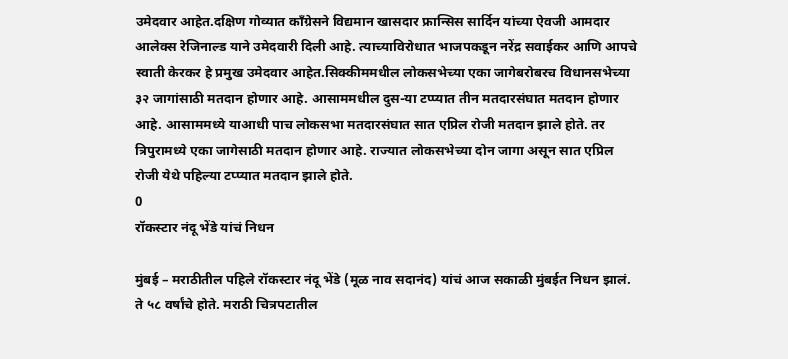उमेदवार आहेत.दक्षिण गोव्यात काँग्रेसने विद्यमान खासदार फ्रान्सिस सार्दिन यांच्या ऐवजी आमदार आलेक्स रेजिनाल्ड याने उमेदवारी दिली आहे. त्याच्याविरोधात भाजपकडून नरेंद्र सवाईकर आणि आपचे स्वाती केरकर हे प्रमुख उमेदवार आहेत.सिक्कीममधील लोकसभेच्या एका जागेबरोबरच विधानसभेच्या ३२ जागांसाठी मतदान होणार आहे. आसाममधील दुस-या टप्प्यात तीन मतदारसंघात मतदान होणार आहे. आसाममध्ये याआधी पाच लोकसभा मतदारसंघात सात एप्रिल रोजी मतदान झाले होते. तर त्रिपुरामध्ये एका जागेसाठी मतदान होणार आहे. राज्यात लोकसभेच्या दोन जागा असून सात एप्रिल रोजी येथे पहिल्या टप्प्यात मतदान झाले होते.
0
रॉकस्टार नंदू भेंडे यांचं निधन

मुंबई – मराठीतील पहिले रॉकस्टार नंदू भेंडे (मूळ नाव सदानंद) यांचं आज सकाळी मुंबईत निधन झालं. ते ५८ वर्षांचे होते. मराठी चित्रपटातील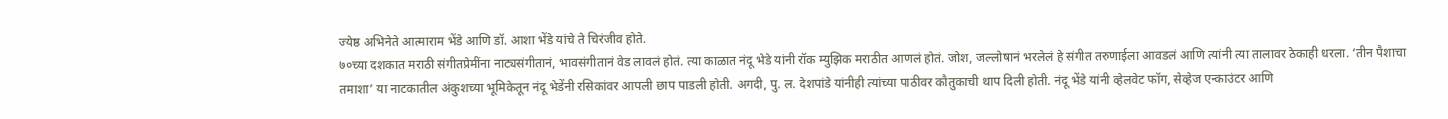ज्येष्ठ अभिनेते आत्माराम भेंडे आणि डॉ. आशा भेंडे यांचे ते चिरंजीव होते.
७०च्या दशकात मराठी संगीतप्रेमींना नाट्यसंगीतानं, भावसंगीतानं वेड लावलं होतं. त्या काळात नंदू भेडे यांनी रॉक म्युझिक मराठीत आणलं होतं. जोश, जल्लोषानं भरलेलं हे संगीत तरुणाईला आवडलं आणि त्यांनी त्या तालावर ठेकाही धरला. ‘तीन पैशाचा तमाशा’ या नाटकातील अंकुशच्या भूमिकेतून नंदू भेडेंनी रसिकांवर आपली छाप पाडली होती. अगदी, पु. ल. देशपांडे यांनीही त्यांच्या पाठीवर कौतुकाची थाप दिली होती. नंदू भेंडे यांनी व्हेलवेट फॉग, सेव्हेज एन्काउंटर आणि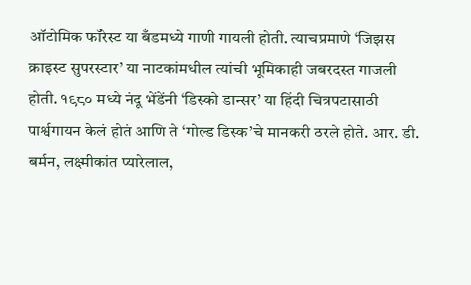ऑटोमिक फॉरेस्ट या बँडमध्ये गाणी गायली होती. त्याचप्रमाणे ‘जिझस क्राइस्ट सुपरस्टार’ या नाटकांमधील त्यांची भूमिकाही जबरदस्त गाजली होती. १९८० मध्ये नंदू भेंडेंनी ‘डिस्को डान्सर’ या हिंदी चित्रपटासाठी पार्श्वगायन केलं होतं आणि ते ‘गोल्ड डिस्क’चे मानकरी ठरले होते. आर. डी. बर्मन, लक्ष्मीकांत प्यारेलाल,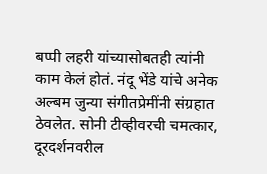बप्पी लहरी यांच्यासोबतही त्यांनी काम केलं होतं. नंदू भेंडे यांचे अनेक अल्बम जुन्या संगीतप्रेमींनी संग्रहात ठेवलेत. सोनी टीव्हीवरची चमत्कार, दूरदर्शनवरील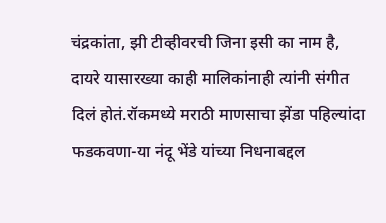चंद्रकांता, झी टीव्हीवरची जिना इसी का नाम है, दायरे यासारख्या काही मालिकांनाही त्यांनी संगीत दिलं होतं.रॉकमध्ये मराठी माणसाचा झेंडा पहिल्यांदा फडकवणा-या नंदू भेंडे यांच्या निधनाबद्दल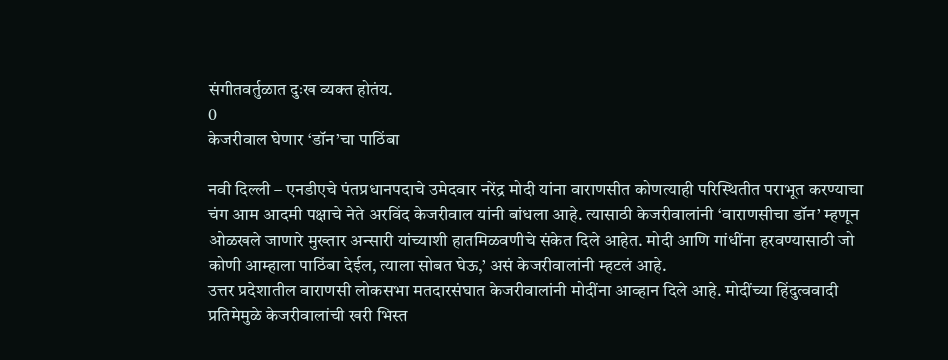संगीतवर्तुळात दुःख व्यक्त होतंय.
0
केजरीवाल घेणार ‘डॉन’चा पाठिंबा

नवी दिल्ली – एनडीएचे पंतप्रधानपदाचे उमेदवार नरेंद्र मोदी यांना वाराणसीत कोणत्याही परिस्थितीत पराभूत करण्याचा चंग आम आदमी पक्षाचे नेते अरविंद केजरीवाल यांनी बांधला आहे. त्यासाठी केजरीवालांनी ‘वाराणसीचा डॉन’ म्हणून ओळखले जाणारे मुख्तार अन्सारी यांच्याशी हातमिळवणीचे संकेत दिले आहेत. मोदी आणि गांधींना हरवण्यासाठी जो कोणी आम्हाला पाठिंबा देईल, त्याला सोबत घेऊ,’ असं केजरीवालांनी म्हटलं आहे.
उत्तर प्रदेशातील वाराणसी लोकसभा मतदारसंघात केजरीवालांनी मोदींना आव्हान दिले आहे. मोदींच्या हिंदुत्ववादी प्रतिमेमुळे केजरीवालांची खरी भिस्त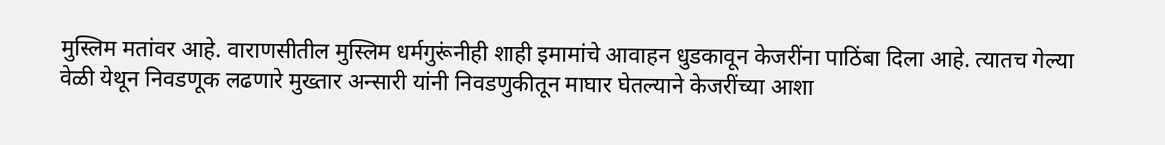मुस्लिम मतांवर आहे. वाराणसीतील मुस्लिम धर्मगुरूंनीही शाही इमामांचे आवाहन धुडकावून केजरींना पाठिंबा दिला आहे. त्यातच गेल्या वेळी येथून निवडणूक लढणारे मुख्तार अन्सारी यांनी निवडणुकीतून माघार घेतल्याने केजरींच्या आशा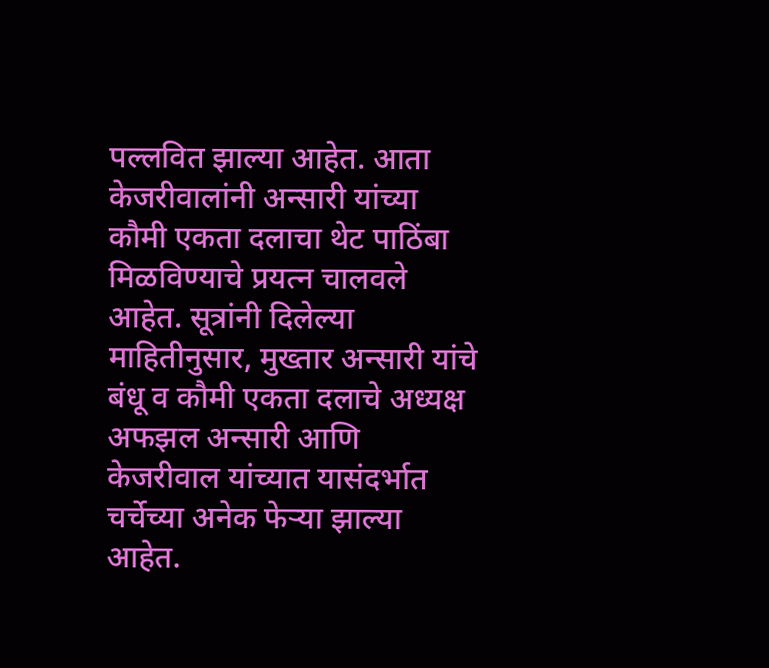पल्लवित झाल्या आहेत. आता केजरीवालांनी अन्सारी यांच्या कौमी एकता दलाचा थेट पाठिंबा मिळविण्याचे प्रयत्न चालवले आहेत. सूत्रांनी दिलेल्या माहितीनुसार, मुख्तार अन्सारी यांचे बंधू व कौमी एकता दलाचे अध्यक्ष अफझल अन्सारी आणि केजरीवाल यांच्यात यासंदर्भात चर्चेच्या अनेक फेऱ्या झाल्या आहेत.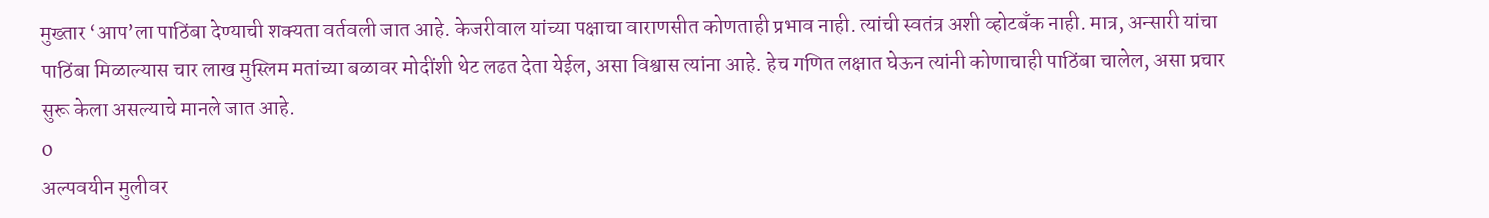मुख्तार ‘आप’ला पाठिंबा देण्याची शक्यता वर्तवली जात आहे. केजरीवाल यांच्या पक्षाचा वाराणसीत कोणताही प्रभाव नाही. त्यांची स्वतंत्र अशी व्होटबँक नाही. मात्र, अन्सारी यांचा पाठिंबा मिळाल्यास चार लाख मुस्लिम मतांच्या बळावर मोदींशी थेट लढत देता येईल, असा विश्वास त्यांना आहे. हेच गणित लक्षात घेऊन त्यांनी कोणाचाही पाठिंबा चालेल, असा प्रचार सुरू केला असल्याचे मानले जात आहे.
0
अल्पवयीन मुलीवर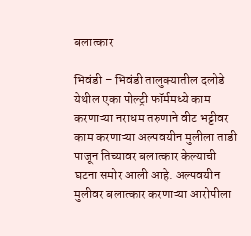बलात्कार

भिवंडी – भिवंडी तालुक्यातील दलोडे येथील एका पोल्ट्री फॉर्ममध्ये काम करणाऱ्या नराधम तरुणाने वीट भट्टीवर काम करणाऱ्या अल्पवयीन मुलीला ताडी पाजून तिच्यावर बलात्कार केल्याची घटना समोर आली आहे. अल्पवयीन मुलीवर बलात्कार करणाऱ्या आरोपीला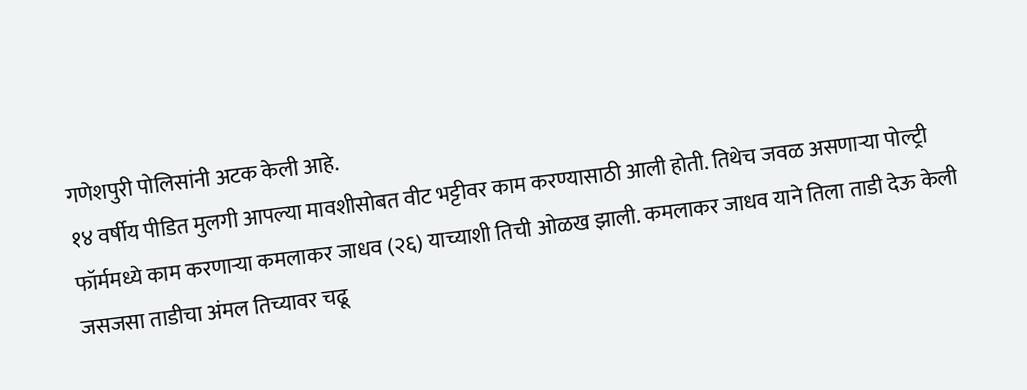गणेशपुरी पोलिसांनी अटक केली आहे.
१४ वर्षीय पीडित मुलगी आपल्या मावशीसोबत वीट भट्टीवर काम करण्यासाठी आली होती. तिथेच जवळ असणाऱ्या पोल्ट्री फॉर्ममध्ये काम करणाऱ्या कमलाकर जाधव (२६) याच्याशी तिची ओळख झाली. कमलाकर जाधव याने तिला ताडी देऊ केली जसजसा ताडीचा अंमल तिच्यावर चढू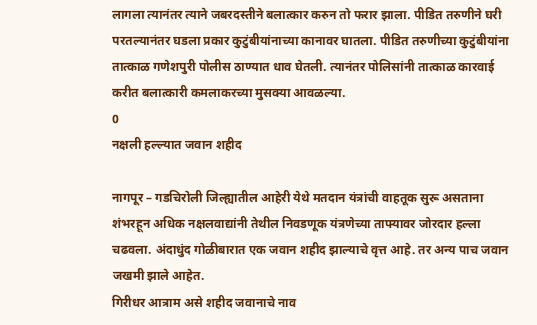लागला त्यानंतर त्याने जबरदस्तीने बलात्कार करुन तो फरार झाला. पीडित तरुणीने घरी परतल्यानंतर घडला प्रकार कुटुंबीयांनाच्या कानावर घातला. पीडित तरुणीच्या कुटुंबीयांना तात्काळ गणेशपुरी पोलीस ठाण्यात धाव घेतली. त्यानंतर पोलिसांनी तात्काळ कारवाई करीत बलात्कारी कमलाकरच्या मुसक्या आवळल्या.
0
नक्षली हल्ल्यात जवान शहीद

नागपूर – गडचिरोली जिल्ह्यातील आहेरी येथे मतदान यंत्रांची वाहतूक सुरू असताना शंभरहून अधिक नक्षलवाद्यांनी तेथील निवडणूक यंत्रणेच्या ताफ्यावर जोरदार हल्ला चढवला. अंदाधुंद गोळीबारात एक जवान शहीद झाल्याचे वृत्त आहे. तर अन्य पाच जवान जखमी झाले आहेत.
गिरीधर आत्राम असे शहीद जवानाचे नाव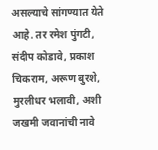असल्याचे सांगण्यात येते आहे. तर रमेश पुंगटी, संदीप कोडावे, प्रकाश चिकराम, अरूण बुरशे, मुरलीधर भलावी, अशी जखमी जवानांची नावे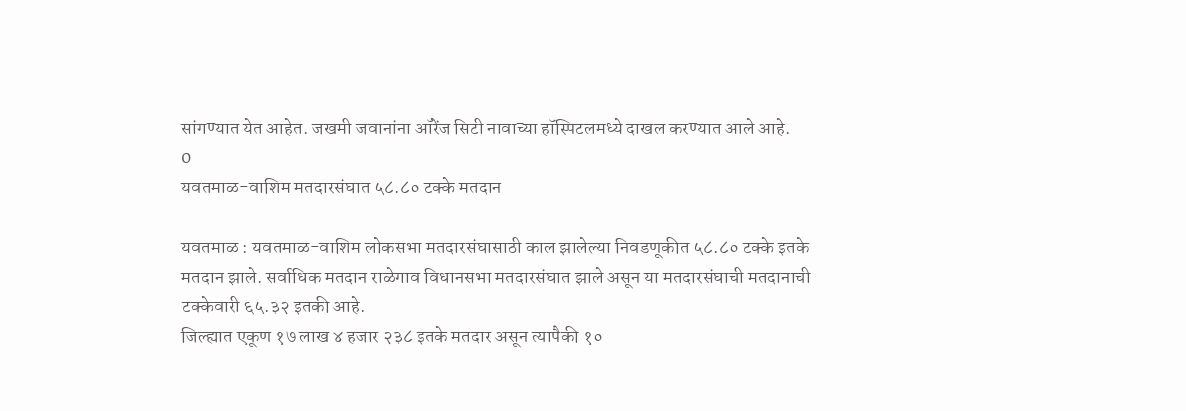सांगण्यात येत आहेत. जखमी जवानांना ऑरेंज सिटी नावाच्या हॉस्पिटलमध्ये दाखल करण्यात आले आहे.
0
यवतमाळ-वाशिम मतदारसंघात ५८.८० टक्के मतदान

यवतमाळ : यवतमाळ-वाशिम लोकसभा मतदारसंघासाठी काल झालेल्या निवडणूकीत ५८.८० टक्के इतके मतदान झाले. सर्वाधिक मतदान राळेगाव विधानसभा मतदारसंघात झाले असून या मतदारसंघाची मतदानाची टक्केवारी ६५.३२ इतकी आहे.
जिल्ह्यात एकूण १७ लाख ४ हजार २३८ इतके मतदार असून त्यापैकी १०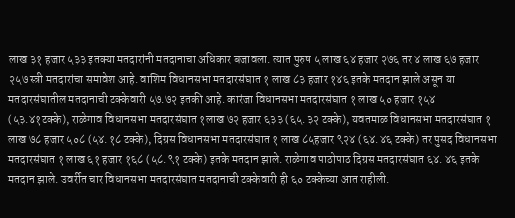लाख ३१ हजार ५३३ इतक्या मतदारांनी मतदानाचा अधिकार बजावला. त्यात पुरुष ५ लाख ६४ हजार २७६ तर ४ लाख ६७ हजार २५७ स्त्री मतदारांचा समावेश आहे. वाशिम विधानसभा मतदारसंघात १ लाख ८३ हजार १४६ इतके मतदान झाले असून या मतदारसंघातील मतदानाची टक्केवारी ५७.७२ इतकी आहे. कारंजा विधानसभा मतदारसंघात १ लाख ५० हजार १५४ (५३.४१टक्के), राळेगाव विधानसभा मतदारसंघात १लाख ७२ हजार ६३३ (६५.३२ टक्के), यवतमाळ विधानसभा मतदारसंघात १ लाख ७८ हजार ५०८ (५४.१८ टक्के), दिग्रस विधानसभा मतदारसंघात १ लाख ८५हजार ९२४ (६४.४६ टक्के) तर पुसद विधानसभा मतदारसंघात १ लाख ६१ हजार १६८ (५८.९१ टक्के) इतके मतदान झाले. राळेगाव पाठोपाठ दिग्रस मतदारसंघात ६४. ४६ इतके मतदान झाले. उवर्रीत चार विधानसभा मतदारसंघात मतदानाची टक्केवारी ही ६० टक्केच्या आत राहीली.